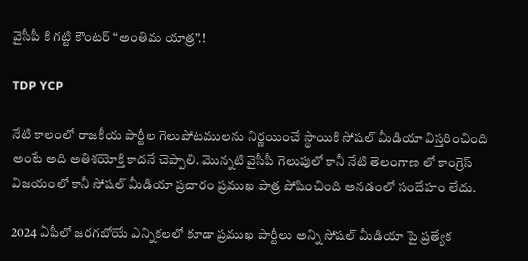వైసీపీ కి గట్టి కౌంటర్ “అంతిమ యాత్ర”.!

TDP YCP

నేటి కాలంలో రాజకీయ పార్టీల గెలుపోటములను నిర్ణయించే స్థాయికి సోషల్ మీడియా విస్తరించింది అంటే అది అతిశయోక్తి కాదనే చెప్పాలి. మొన్నటి వైసీపీ గెలుపులో కానీ నేటి తెలంగాణ లో కాంగ్రెస్ విజయంలో కానీ సోషల్ మీడియా ప్రచారం ప్రముఖ పాత్ర పోషించింది అనడంలో సందేహం లేదు.

2024 ఏపీలో జరగబోయే ఎన్నికలలో కూడా ప్రముఖ పార్టీలు అన్ని సోషల్ మీడియా పై ప్రత్యేక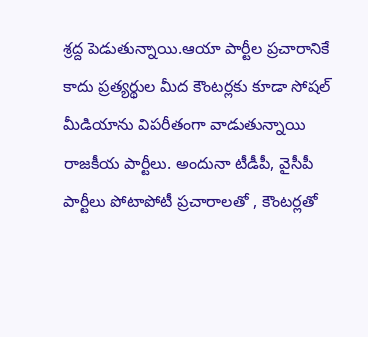శ్రద్ద పెడుతున్నాయి.ఆయా పార్టీల ప్రచారానికే కాదు ప్రత్యర్థుల మీద కౌంటర్లకు కూడా సోషల్ మీడియాను విపరీతంగా వాడుతున్నాయి రాజకీయ పార్టీలు. అందునా టీడీపీ, వైసీపీ పార్టీలు పోటాపోటీ ప్రచారాలతో , కౌంటర్లతో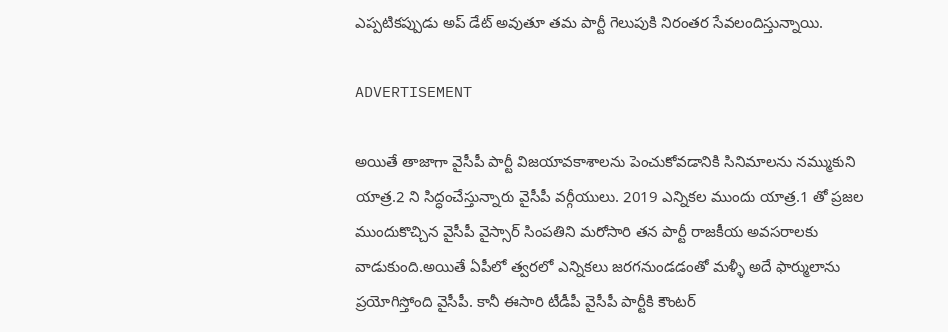ఎప్పటికప్పుడు అప్ డేట్ అవుతూ తమ పార్టీ గెలుపుకి నిరంతర సేవలందిస్తున్నాయి.

ADVERTISEMENT

అయితే తాజాగా వైసీపీ పార్టీ విజయావకాశాలను పెంచుకోవడానికి సినిమాలను నమ్ముకుని యాత్ర.2 ని సిద్ధంచేస్తున్నారు వైసీపీ వర్గీయులు. 2019 ఎన్నికల ముందు యాత్ర.1 తో ప్రజల ముందుకొచ్చిన వైసీపీ వైస్సార్ సింపతిని మరోసారి తన పార్టీ రాజకీయ అవసరాలకు వాడుకుంది.అయితే ఏపీలో త్వరలో ఎన్నికలు జరగనుండడంతో మళ్ళీ అదే ఫార్ములాను ప్రయోగిస్తోంది వైసీపీ. కానీ ఈసారి టీడీపీ వైసీపీ పార్టీకి కౌంటర్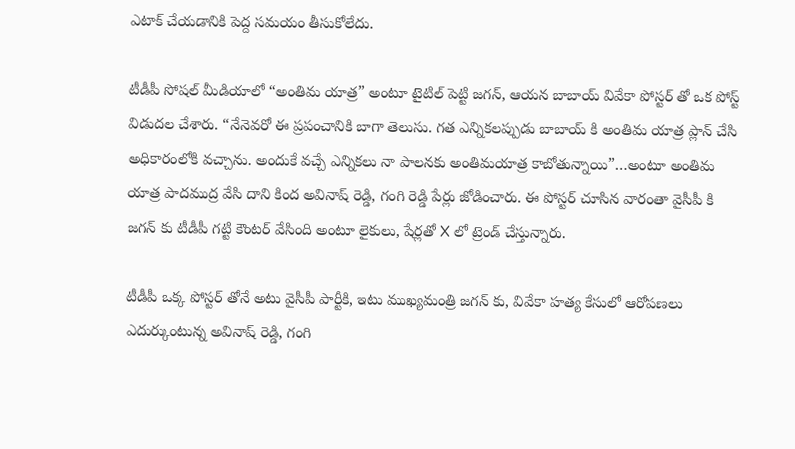ఎటాక్ చేయడానికి పెద్ద సమయం తీసుకోలేదు.

టీడీపీ సోషల్ మీడియాలో “అంతిమ యాత్ర” అంటూ టైటిల్ పెట్టి జగన్, ఆయన బాబాయ్ వివేకా పోస్టర్ తో ఒక పోస్ట్ విడుదల చేశారు. “నేనెవరో ఈ ప్రపంచానికి బాగా తెలుసు. గత ఎన్నికలప్పుడు బాబాయ్ కి అంతిమ యాత్ర ప్లాన్ చేసి అధికారంలోకి వచ్చాను. అందుకే వచ్చే ఎన్నికలు నా పాలనకు అంతిమయాత్ర కాబోతున్నాయి”…అంటూ అంతిమ యాత్ర పాదముద్ర వేసి దాని కింద అవినాష్ రెడ్డి, గంగి రెడ్డి పేర్లు జోడించారు. ఈ పోస్టర్ చూసిన వారంతా వైసీపీ కి జగన్ కు టీడీపీ గట్టి కౌంటర్ వేసింది అంటూ లైకులు, షేర్లతో X లో ట్రెండ్ చేస్తున్నారు.

టీడీపీ ఒక్క పోస్టర్ తోనే అటు వైసీపీ పార్టీకి, ఇటు ముఖ్యమంత్రి జగన్ కు, వివేకా హత్య కేసులో ఆరోపణలు ఎదుర్కుంటున్న అవినాష్ రెడ్డి, గంగి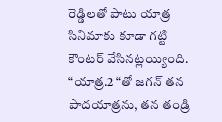రెడ్డిలతో పాటు యాత్ర సినిమాకు కూడా గట్టి కౌంటర్ వేసినట్లయ్యింది. “యాత్ర.2 “తో జగన్ తన పాదయాత్రను, తన తండ్రి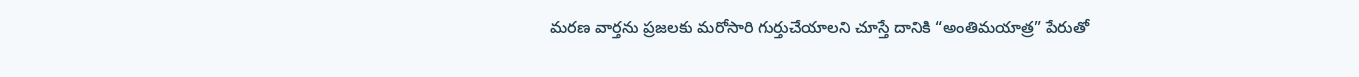మరణ వార్తను ప్రజలకు మరోసారి గుర్తుచేయాలని చూస్తే దానికి “అంతిమయాత్ర” పేరుతో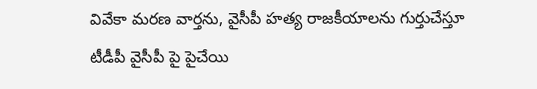వివేకా మరణ వార్తను, వైసీపీ హత్య రాజకీయాలను గుర్తుచేస్తూ టీడీపీ వైసీపీ పై పైచేయి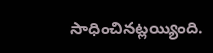సాధించినట్లయ్యింది.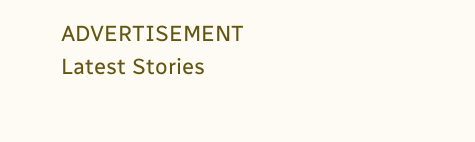ADVERTISEMENT
Latest Stories